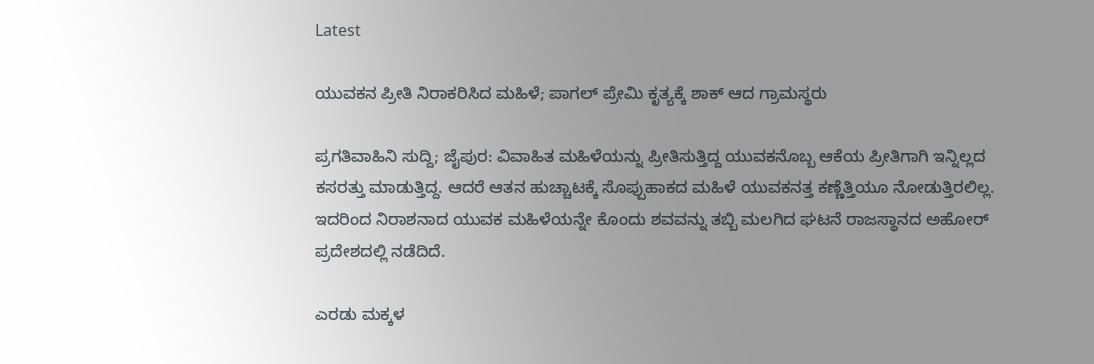Latest

ಯುವಕನ ಪ್ರೀತಿ ನಿರಾಕರಿಸಿದ ಮಹಿಳೆ; ಪಾಗಲ್ ಪ್ರೇಮಿ ಕೃತ್ಯಕ್ಕೆ ಶಾಕ್ ಆದ ಗ್ರಾಮಸ್ಥರು

ಪ್ರಗತಿವಾಹಿನಿ ಸುದ್ದಿ; ಜೈಪುರ: ವಿವಾಹಿತ ಮಹಿಳೆಯನ್ನು ಪ್ರೀತಿಸುತ್ತಿದ್ದ ಯುವಕನೊಬ್ಬ ಆಕೆಯ ಪ್ರೀತಿಗಾಗಿ ಇನ್ನಿಲ್ಲದ ಕಸರತ್ತು ಮಾಡುತ್ತಿದ್ದ. ಆದರೆ ಆತನ ಹುಚ್ಚಾಟಕ್ಕೆ ಸೊಪ್ಪುಹಾಕದ ಮಹಿಳೆ ಯುವಕನತ್ತ ಕಣ್ಣೆತ್ತಿಯೂ ನೋಡುತ್ತಿರಲಿಲ್ಲ. ಇದರಿಂದ ನಿರಾಶನಾದ ಯುವಕ ಮಹಿಳೆಯನ್ನೇ ಕೊಂದು ಶವವನ್ನು ತಬ್ಬಿ ಮಲಗಿದ ಘಟನೆ ರಾಜಸ್ಥಾನದ ಅಹೋರ್ ಪ್ರದೇಶದಲ್ಲಿ ನಡೆದಿದೆ.

ಎರಡು ಮಕ್ಕಳ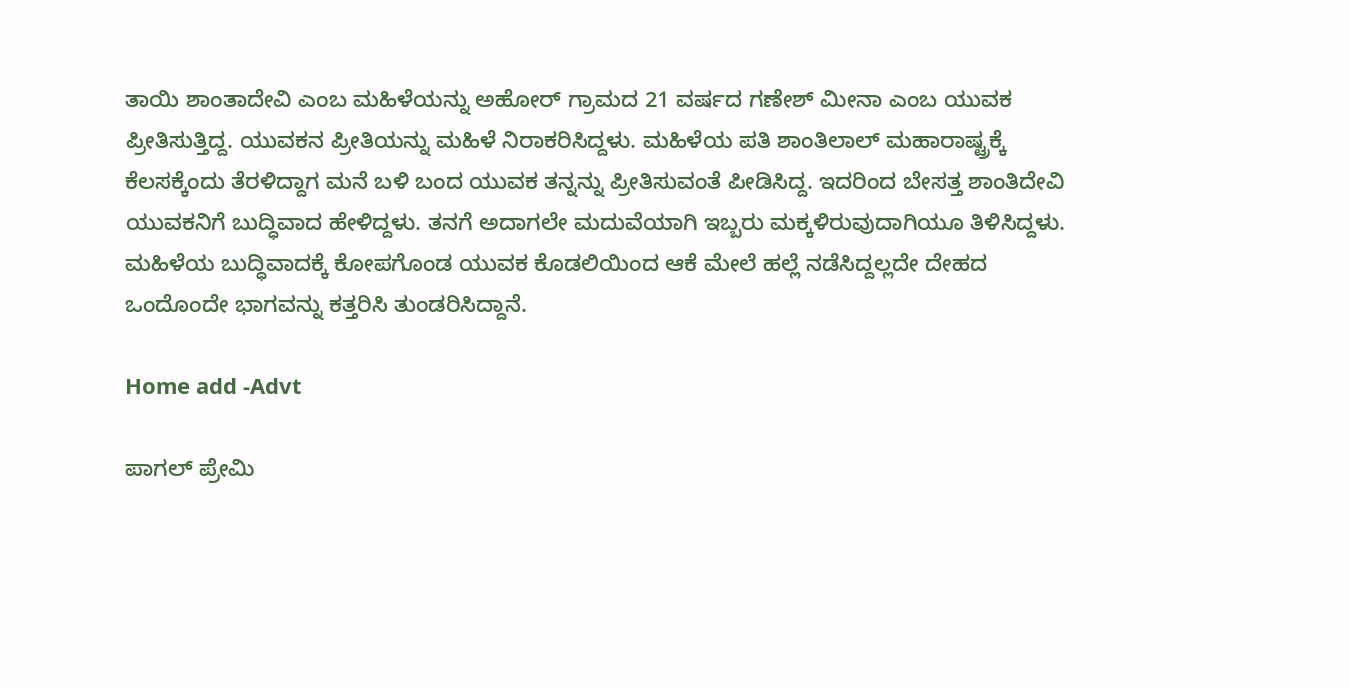ತಾಯಿ ಶಾಂತಾದೇವಿ ಎಂಬ ಮಹಿಳೆಯನ್ನು ಅಹೋರ್ ಗ್ರಾಮದ 21 ವರ್ಷದ ಗಣೇಶ್ ಮೀನಾ ಎಂಬ ಯುವಕ ಪ್ರೀತಿಸುತ್ತಿದ್ದ. ಯುವಕನ ಪ್ರೀತಿಯನ್ನು ಮಹಿಳೆ ನಿರಾಕರಿಸಿದ್ದಳು. ಮಹಿಳೆಯ ಪತಿ ಶಾಂತಿಲಾಲ್ ಮಹಾರಾಷ್ಟ್ರಕ್ಕೆ ಕೆಲಸಕ್ಕೆಂದು ತೆರಳಿದ್ದಾಗ ಮನೆ ಬಳಿ ಬಂದ ಯುವಕ ತನ್ನನ್ನು ಪ್ರೀತಿಸುವಂತೆ ಪೀಡಿಸಿದ್ದ. ಇದರಿಂದ ಬೇಸತ್ತ ಶಾಂತಿದೇವಿ ಯುವಕನಿಗೆ ಬುದ್ಧಿವಾದ ಹೇಳಿದ್ದಳು. ತನಗೆ ಅದಾಗಲೇ ಮದುವೆಯಾಗಿ ಇಬ್ಬರು ಮಕ್ಕಳಿರುವುದಾಗಿಯೂ ತಿಳಿಸಿದ್ದಳು. ಮಹಿಳೆಯ ಬುದ್ಧಿವಾದಕ್ಕೆ ಕೋಪಗೊಂಡ ಯುವಕ ಕೊಡಲಿಯಿಂದ ಆಕೆ ಮೇಲೆ ಹಲ್ಲೆ ನಡೆಸಿದ್ದಲ್ಲದೇ ದೇಹದ ಒಂದೊಂದೇ ಭಾಗವನ್ನು ಕತ್ತರಿಸಿ ತುಂಡರಿಸಿದ್ದಾನೆ.

Home add -Advt

ಪಾಗಲ್ ಪ್ರೇಮಿ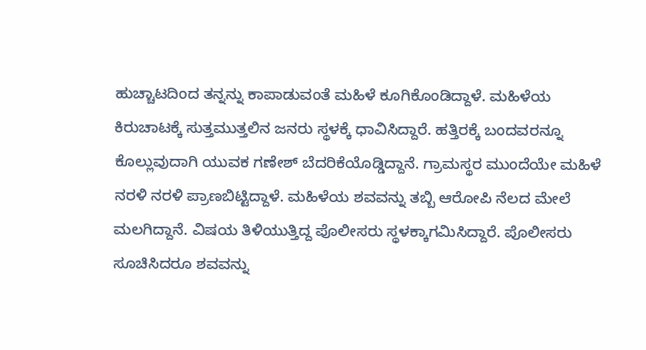ಹುಚ್ಚಾಟದಿಂದ ತನ್ನನ್ನು ಕಾಪಾಡುವಂತೆ ಮಹಿಳೆ ಕೂಗಿಕೊಂಡಿದ್ದಾಳೆ. ಮಹಿಳೆಯ ಕಿರುಚಾಟಕ್ಕೆ ಸುತ್ತಮುತ್ತಲಿನ ಜನರು ಸ್ಥಳಕ್ಕೆ ಧಾವಿಸಿದ್ದಾರೆ. ಹತ್ತಿರಕ್ಕೆ ಬಂದವರನ್ನೂ ಕೊಲ್ಲುವುದಾಗಿ ಯುವಕ ಗಣೇಶ್ ಬೆದರಿಕೆಯೊಡ್ಡಿದ್ದಾನೆ. ಗ್ರಾಮಸ್ಥರ ಮುಂದೆಯೇ ಮಹಿಳೆ ನರಳಿ ನರಳಿ ಪ್ರಾಣಬಿಟ್ಟಿದ್ದಾಳೆ. ಮಹಿಳೆಯ ಶವವನ್ನು ತಬ್ಬಿ ಆರೋಪಿ ನೆಲದ ಮೇಲೆ ಮಲಗಿದ್ದಾನೆ. ವಿಷಯ ತಿಳಿಯುತ್ತಿದ್ದ ಪೊಲೀಸರು ಸ್ಥಳಕ್ಕಾಗಮಿಸಿದ್ದಾರೆ. ಪೊಲೀಸರು ಸೂಚಿಸಿದರೂ ಶವವನ್ನು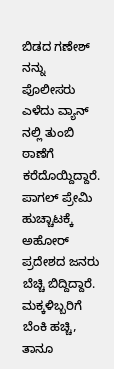ಬಿಡದ ಗಣೇಶ್ ನನ್ನು ಪೊಲೀಸರು ಎಳೆದು ವ್ಯಾನ್ ನಲ್ಲಿ ತುಂಬಿ ಠಾಣೆಗೆ ಕರೆದೊಯ್ದಿದ್ದಾರೆ. ಪಾಗಲ್ ಪ್ರೇಮಿ ಹುಚ್ಚಾಟಕ್ಕೆ ಅಹೋರ್ ಪ್ರದೇಶದ ಜನರು ಬೆಚ್ಚಿ ಬಿದ್ದಿದ್ದಾರೆ.
ಮಕ್ಕಳಿಬ್ಬರಿಗೆ ಬೆಂಕಿ ಹಚ್ಚಿ, ತಾನೂ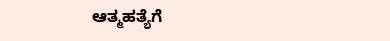ಆತ್ಮಹತ್ಯೆಗೆ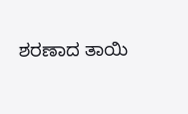ಶರಣಾದ ತಾಯಿ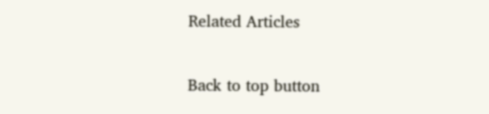Related Articles

Back to top button